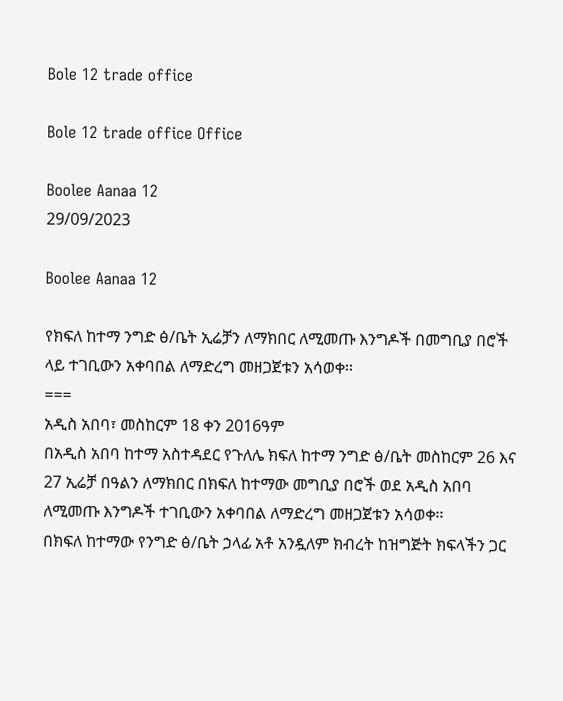Bole 12 trade office

Bole 12 trade office Office

Boolee Aanaa 12
29/09/2023

Boolee Aanaa 12

የክፍለ ከተማ ንግድ ፅ/ቤት ኢሬቻን ለማክበር ለሚመጡ እንግዶች በመግቢያ በሮች ላይ ተገቢውን አቀባበል ለማድረግ መዘጋጀቱን አሳወቀ፡፡
===
አዲስ አበባ፣ መስከርም 18 ቀን 2016ዓም
በአዲስ አበባ ከተማ አስተዳደር የጉለሌ ክፍለ ከተማ ንግድ ፅ/ቤት መስከርም 26 እና 27 ኢሬቻ በዓልን ለማክበር በክፍለ ከተማው መግቢያ በሮች ወደ አዲስ አበባ ለሚመጡ እንግዶች ተገቢውን አቀባበል ለማድረግ መዘጋጀቱን አሳወቀ፡፡
በክፍለ ከተማው የንግድ ፅ/ቤት ኃላፊ አቶ አንዷለም ክብረት ከዝግጅት ክፍላችን ጋር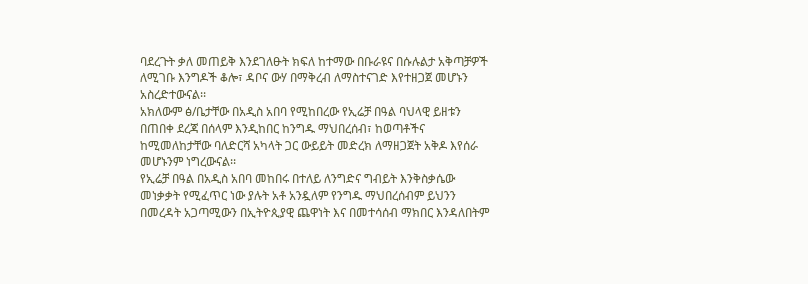ባደረጉት ቃለ መጠይቅ እንደገለፁት ክፍለ ከተማው በቡራዩና በሱሉልታ አቅጣቻዎች ለሚገቡ እንግዶች ቆሎ፣ ዳቦና ውሃ በማቅረብ ለማስተናገድ እየተዘጋጀ መሆኑን አስረድተውናል፡፡
አክለውም ፅ/ቤታቸው በአዲስ አበባ የሚከበረው የኢሬቻ በዓል ባህላዊ ይዘቱን በጠበቀ ደረጃ በሰላም እንዲከበር ከንግዱ ማህበረሰብ፣ ከወጣቶችና ከሚመለከታቸው ባለድርሻ አካላት ጋር ውይይት መድረክ ለማዘጋጀት አቅዶ እየሰራ መሆኑንም ነግረውናል፡፡
የኢሬቻ በዓል በአዲስ አበባ መከበሩ በተለይ ለንግድና ግብይት እንቅስቃሴው መነቃቃት የሚፈጥር ነው ያሉት አቶ አንዷለም የንግዱ ማህበረሰብም ይህንን በመረዳት አጋጣሚውን በኢትዮጲያዊ ጨዋነት እና በመተሳሰብ ማክበር እንዳለበትም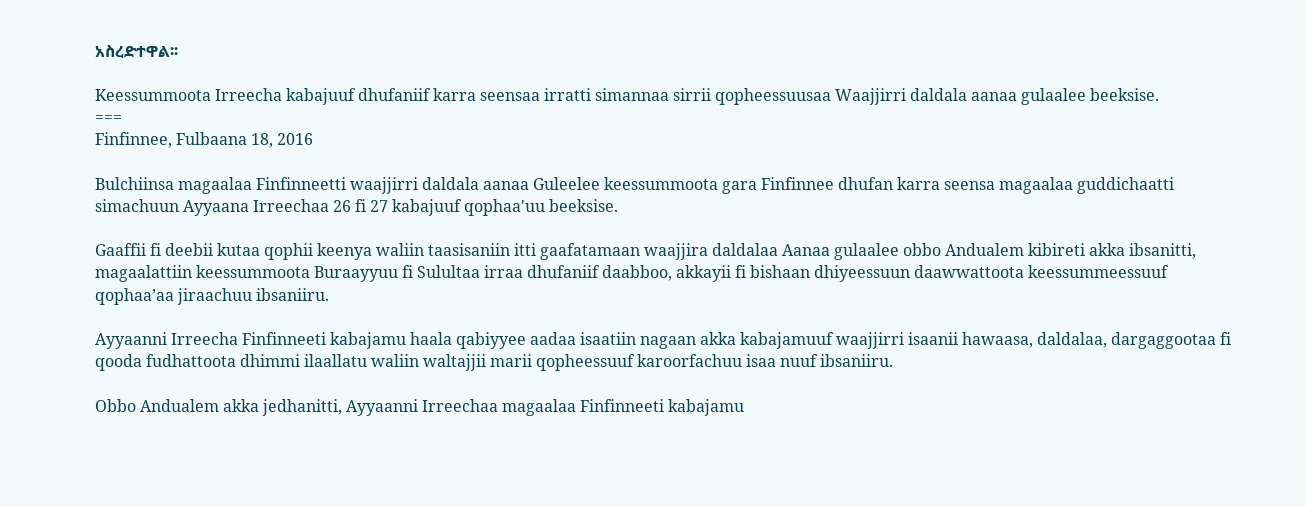አስረድተዋል፡፡

Keessummoota Irreecha kabajuuf dhufaniif karra seensaa irratti simannaa sirrii qopheessuusaa Waajjirri daldala aanaa gulaalee beeksise.
===
Finfinnee, Fulbaana 18, 2016

Bulchiinsa magaalaa Finfinneetti waajjirri daldala aanaa Guleelee keessummoota gara Finfinnee dhufan karra seensa magaalaa guddichaatti simachuun Ayyaana Irreechaa 26 fi 27 kabajuuf qophaa'uu beeksise.

Gaaffii fi deebii kutaa qophii keenya waliin taasisaniin itti gaafatamaan waajjira daldalaa Aanaa gulaalee obbo Andualem kibireti akka ibsanitti, magaalattiin keessummoota Buraayyuu fi Sulultaa irraa dhufaniif daabboo, akkayii fi bishaan dhiyeessuun daawwattoota keessummeessuuf qophaa’aa jiraachuu ibsaniiru.

Ayyaanni Irreecha Finfinneeti kabajamu haala qabiyyee aadaa isaatiin nagaan akka kabajamuuf waajjirri isaanii hawaasa, daldalaa, dargaggootaa fi qooda fudhattoota dhimmi ilaallatu waliin waltajjii marii qopheessuuf karoorfachuu isaa nuuf ibsaniiru.

Obbo Andualem akka jedhanitti, Ayyaanni Irreechaa magaalaa Finfinneeti kabajamu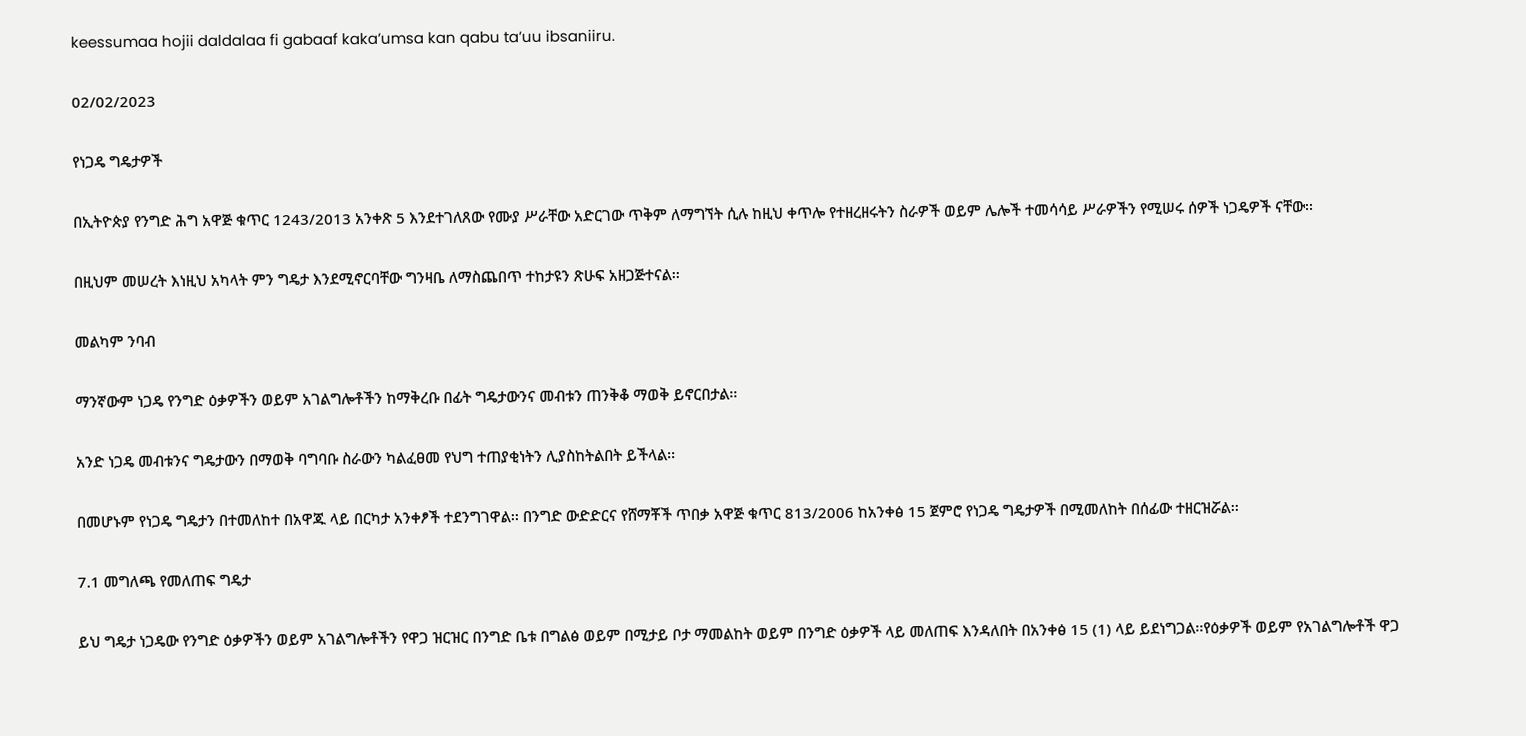keessumaa hojii daldalaa fi gabaaf kaka’umsa kan qabu ta’uu ibsaniiru.

02/02/2023

የነጋዴ ግዴታዎች

በኢትዮጵያ የንግድ ሕግ አዋጅ ቁጥር 1243/2013 አንቀጽ 5 እንደተገለጸው የሙያ ሥራቸው አድርገው ጥቅም ለማግኘት ሲሉ ከዚህ ቀጥሎ የተዘረዘሩትን ስራዎች ወይም ሌሎች ተመሳሳይ ሥራዎችን የሚሠሩ ሰዎች ነጋዴዎች ናቸው፡፡

በዚህም መሠረት እነዚህ አካላት ምን ግዴታ እንደሚኖርባቸው ግንዛቤ ለማስጨበጥ ተከታዩን ጽሁፍ አዘጋጅተናል፡፡

መልካም ንባብ

ማንኛውም ነጋዴ የንግድ ዕቃዎችን ወይም አገልግሎቶችን ከማቅረቡ በፊት ግዴታውንና መብቱን ጠንቅቆ ማወቅ ይኖርበታል፡፡

አንድ ነጋዴ መብቱንና ግዴታውን በማወቅ ባግባቡ ስራውን ካልፈፀመ የህግ ተጠያቂነትን ሊያስከትልበት ይችላል፡፡

በመሆኑም የነጋዴ ግዴታን በተመለከተ በአዋጁ ላይ በርካታ አንቀፆች ተደንግገዋል፡፡ በንግድ ውድድርና የሸማቾች ጥበቃ አዋጅ ቁጥር 813/2006 ከአንቀፅ 15 ጀምሮ የነጋዴ ግዴታዎች በሚመለከት በሰፊው ተዘርዝሯል፡፡

7.1 መግለጫ የመለጠፍ ግዴታ

ይህ ግዴታ ነጋዴው የንግድ ዕቃዎችን ወይም አገልግሎቶችን የዋጋ ዝርዝር በንግድ ቤቱ በግልፅ ወይም በሚታይ ቦታ ማመልከት ወይም በንግድ ዕቃዎች ላይ መለጠፍ እንዳለበት በአንቀፅ 15 (1) ላይ ይደነግጋል፡፡የዕቃዎች ወይም የአገልግሎቶች ዋጋ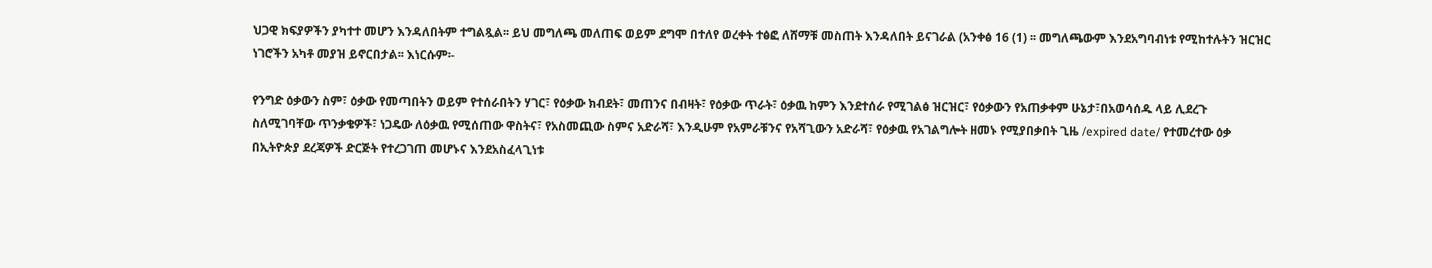ህጋዊ ክፍያዎችን ያካተተ መሆን እንዳለበትም ተግልጿል፡፡ ይህ መግለጫ መለጠፍ ወይም ደግሞ በተለየ ወረቀት ተፅፎ ለሸማቹ መስጠት እንዳለበት ይናገራል (አንቀፅ 16 (1) ፡፡ መግለጫውም እንደአግባብነቱ የሚከተሉትን ዝርዝር ነገሮችን አካቶ መያዝ ይኖርበታል፡፡ እነርሱም፡-

የንግድ ዕቃውን ስም፣ ዕቃው የመጣበትን ወይም የተሰራበትን ሃገር፣ የዕቃው ክብደት፣ መጠንና በብዛት፣ የዕቃው ጥራት፣ ዕቃዉ ከምን እንደተሰራ የሚገልፅ ዝርዝር፣ የዕቃውን የአጠቃቀም ሁኔታ፣በአወሳሰዱ ላይ ሊደረጉ ስለሚገባቸው ጥንቃቄዎች፣ ነጋዴው ለዕቃዉ የሚሰጠው ዋስትና፣ የአስመጪው ስምና አድራሻ፣ እንዲሁም የአምራቹንና የአሻጊውን አድራሻ፣ የዕቃዉ የአገልግሎት ዘመኑ የሚያበቃበት ጊዜ /expired date/ የተመረተው ዕቃ በኢትዮጵያ ደረጃዎች ድርጅት የተረጋገጠ መሆኑና እንደአስፈላጊነቱ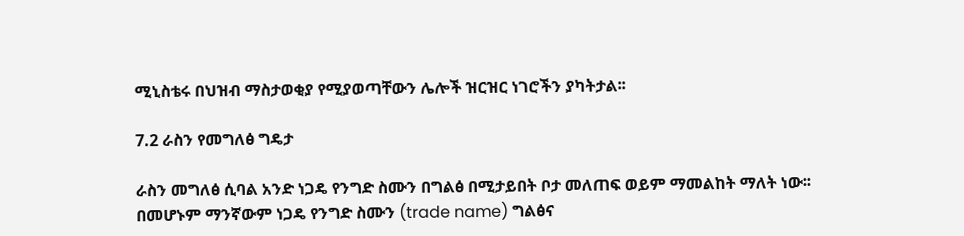ሚኒስቴሩ በህዝብ ማስታወቂያ የሚያወጣቸውን ሌሎች ዝርዝር ነገሮችን ያካትታል፡፡

7.2 ራስን የመግለፅ ግዴታ

ራስን መግለፅ ሲባል አንድ ነጋዴ የንግድ ስሙን በግልፅ በሚታይበት ቦታ መለጠፍ ወይም ማመልከት ማለት ነው፡፡ በመሆኑም ማንኛውም ነጋዴ የንግድ ስሙን (trade name) ግልፅና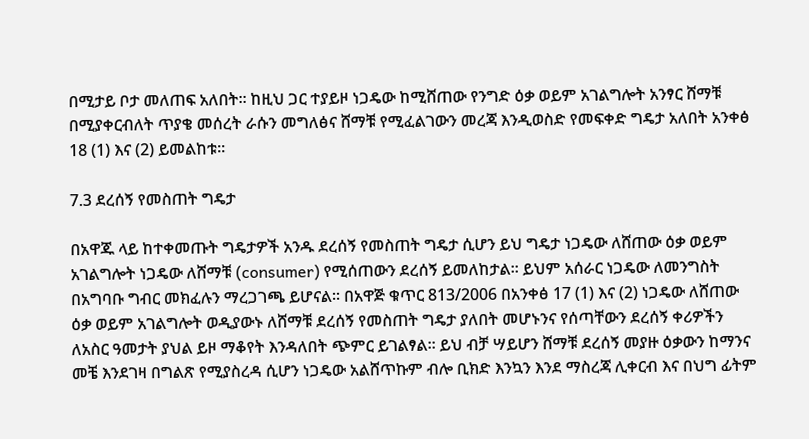በሚታይ ቦታ መለጠፍ አለበት፡፡ ከዚህ ጋር ተያይዞ ነጋዴው ከሚሸጠው የንግድ ዕቃ ወይም አገልግሎት አንፃር ሸማቹ በሚያቀርብለት ጥያቄ መሰረት ራሱን መግለፅና ሸማቹ የሚፈልገውን መረጃ እንዲወስድ የመፍቀድ ግዴታ አለበት አንቀፅ 18 (1) እና (2) ይመልከቱ፡፡

7.3 ደረሰኝ የመስጠት ግዴታ

በአዋጁ ላይ ከተቀመጡት ግዴታዎች አንዱ ደረሰኝ የመስጠት ግዴታ ሲሆን ይህ ግዴታ ነጋዴው ለሸጠው ዕቃ ወይም አገልግሎት ነጋዴው ለሸማቹ (consumer) የሚሰጠውን ደረሰኝ ይመለከታል፡፡ ይህም አሰራር ነጋዴው ለመንግስት በአግባቡ ግብር መክፈሉን ማረጋገጫ ይሆናል፡፡ በአዋጅ ቁጥር 813/2006 በአንቀፅ 17 (1) እና (2) ነጋዴው ለሸጠው ዕቃ ወይም አገልግሎት ወዲያውኑ ለሸማቹ ደረሰኝ የመስጠት ግዴታ ያለበት መሆኑንና የሰጣቸውን ደረሰኝ ቀሪዎችን ለአስር ዓመታት ያህል ይዞ ማቆየት እንዳለበት ጭምር ይገልፃል፡፡ ይህ ብቻ ሣይሆን ሸማቹ ደረሰኝ መያዙ ዕቃውን ከማንና መቼ እንደገዛ በግልጽ የሚያስረዳ ሲሆን ነጋዴው አልሸጥኩም ብሎ ቢክድ እንኳን እንደ ማስረጃ ሊቀርብ እና በህግ ፊትም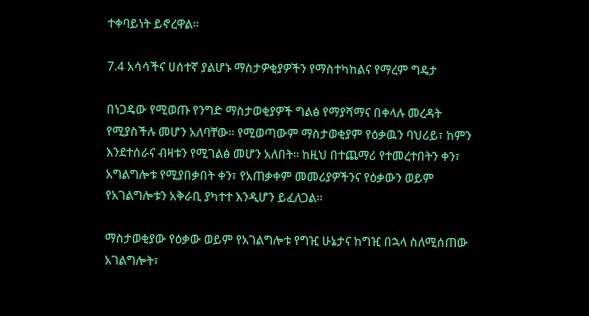ተቀባይነት ይኖረዋል፡፡

7.4 አሳሳችና ሀሰተኛ ያልሆኑ ማስታዎቂያዎችን የማስተካከልና የማረም ግዴታ

በነጋዴው የሚወጡ የንግድ ማስታወቂያዎች ግልፅ የማያሻማና በቀላሉ መረዳት የሚያስችሉ መሆን አለባቸው፡፡ የሚወጣውም ማስታወቂያም የዕቃዉን ባህሪይ፣ ከምን እንደተሰራና ብዛቱን የሚገልፅ መሆን አለበት፡፡ ከዚህ በተጨማሪ የተመረተበትን ቀን፣ አግልግሎቱ የሚያበቃበት ቀን፣ የአጠቃቀም መመሪያዎችንና የዕቃውን ወይም የአገልግሎቱን አቅራቢ ያካተተ እንዲሆን ይፈለጋል፡፡

ማስታወቂያው የዕቃው ወይም የአገልግሎቱ የግዢ ሁኔታና ከግዢ በኋላ ስለሚሰጠው አገልግሎት፣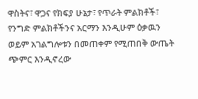ዋስትና፣ ዋጋና የክፍያ ሁኔታ፣ የጥራት ምልክቶች፣ የንግድ ምልክቶችንና አርማን እንዲሁም ዕቃዉን ወይም አገልግሎቱን በመጠቀም የሚጠበቅ ውጤት ጭምር እንዲኖረው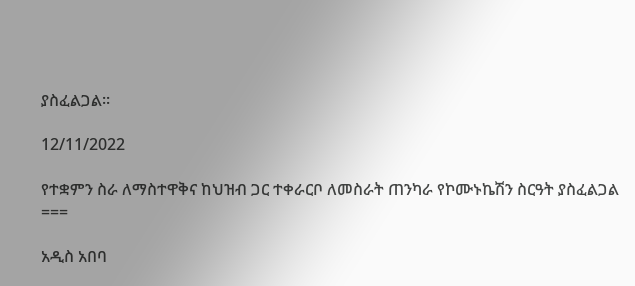ያስፈልጋል፡፡

12/11/2022

የተቋምን ስራ ለማስተዋቅና ከህዝብ ጋር ተቀራርቦ ለመስራት ጠንካራ የኮሙኑኬሽን ስርዓት ያስፈልጋል
===

አዲስ አበባ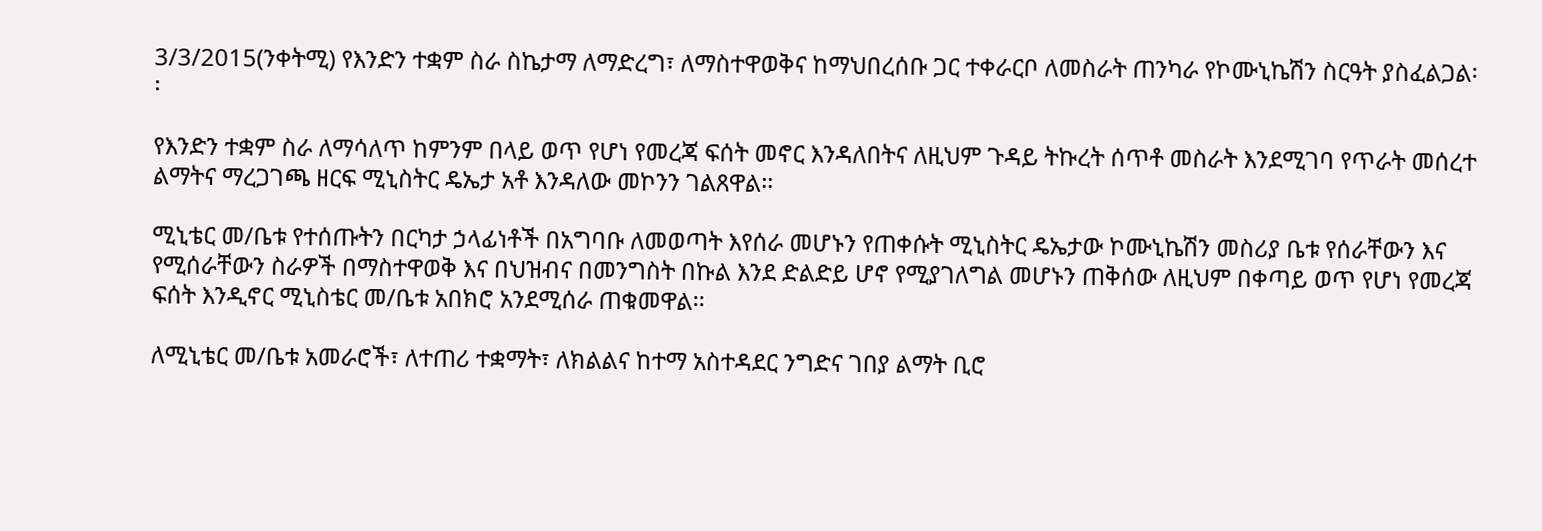3/3/2015(ንቀትሚ) የእንድን ተቋም ስራ ስኬታማ ለማድረግ፣ ለማስተዋወቅና ከማህበረሰቡ ጋር ተቀራርቦ ለመስራት ጠንካራ የኮሙኒኬሽን ስርዓት ያስፈልጋል፡፡

የእንድን ተቋም ስራ ለማሳለጥ ከምንም በላይ ወጥ የሆነ የመረጃ ፍሰት መኖር እንዳለበትና ለዚህም ጉዳይ ትኩረት ሰጥቶ መስራት እንደሚገባ የጥራት መሰረተ ልማትና ማረጋገጫ ዘርፍ ሚኒስትር ዴኤታ አቶ እንዳለው መኮንን ገልጸዋል፡፡

ሚኒቴር መ/ቤቱ የተሰጡትን በርካታ ኃላፊነቶች በአግባቡ ለመወጣት እየሰራ መሆኑን የጠቀሱት ሚኒስትር ዴኤታው ኮሙኒኬሽን መስሪያ ቤቱ የሰራቸውን እና የሚሰራቸውን ስራዎች በማስተዋወቅ እና በህዝብና በመንግስት በኩል እንደ ድልድይ ሆኖ የሚያገለግል መሆኑን ጠቅሰው ለዚህም በቀጣይ ወጥ የሆነ የመረጃ ፍሰት እንዲኖር ሚኒስቴር መ/ቤቱ አበክሮ አንደሚሰራ ጠቁመዋል፡፡

ለሚኒቴር መ/ቤቱ አመራሮች፣ ለተጠሪ ተቋማት፣ ለክልልና ከተማ አስተዳደር ንግድና ገበያ ልማት ቢሮ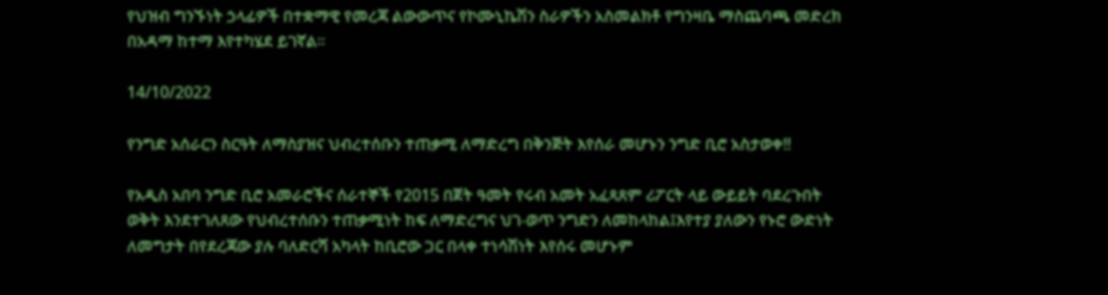የህዝብ ግንኙነት ኃላፊዎች በተቋማዊ የመረጃ ልውውጥና የኮሙኒኬሽን ስራዎችን አስመልክቶ የግንዛቤ ማስጨባጫ መድረክ በአዳማ ከተማ እየተካሄደ ይገኛል፡፡

14/10/2022

የንግድ አሰራርን ስርዓት ለማስያዝና ህብረተሰቡን ተጠቃሚ ለማድረግ በቅንጅት እየሰራ መሆኑን ንግድ ቢሮ አስታወቀ!!

የአዲስ አበባ ንግድ ቢሮ አመራሮችና ሰራተኞች የ2015 በጀት ዓመት የሩብ አመት አፈጻጸም ሪፖርት ላይ ውይይት ባደረጉበት ወቅት እንደተገለጸው የህብረተሰቡን ተጠቃሚነት ከፍ ለማድረግና ህገ-ወጥ ንግድን ለመከላከል፤እየተያ ያለውን የኑሮ ውድነት ለመግታት በየደረጃው ያሉ ባለድርሻ አካላት ከቢሮው ጋር በላቀ ተነሳሽነት እየሰሩ መሆኑም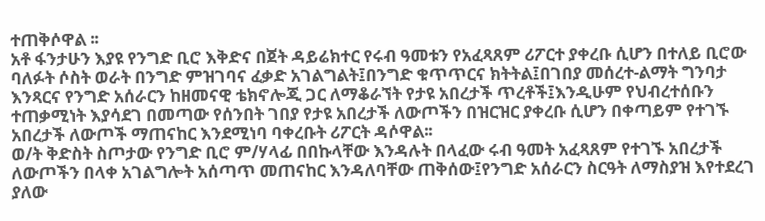ተጠቅሶዋል ፡፡
አቶ ፋንታሁን እያዩ የንግድ ቢሮ እቅድና በጀት ዳይሬክተር የሩብ ዓመቱን የአፈጻጸም ሪፖርተ ያቀረቡ ሲሆን በተለይ ቢሮው ባለፉት ሶስት ወራት በንግድ ምዝገባና ፈቃድ አገልግልት፤በንግድ ቁጥጥርና ክትትል፤በገበያ መሰረተ-ልማት ግንባታ እንጻርና የንግድ አሰራርን ከዘመናዊ ቴክኖሎጂ ጋር ለማቆራኘት የታዩ አበረታች ጥረቶች፤እንዲሁም የህብረተሰቡን ተጠቃሚነት እያሳደገ በመጣው የሰንበት ገበያ የታዩ አበረታች ለውጦችን በዝርዝር ያቀረቡ ሲሆን በቀጣይም የተገኙ አበረታች ለውጦች ማጠናከር እንደሚነባ ባቀረቡት ሪፖርት ዳሶዋል፡፡
ወ/ት ቅድስት ስጦታው የንግድ ቢሮ ም/ሃላፊ በበኩላቸው እንዳሉት በላፈው ሩብ ዓመት አፈጻጸም የተገኙ አበረታች ለውጦችን በላቀ አገልግሎት አሰጣጥ መጠናከር እንዳለባቸው ጠቅሰው፤የንግድ አሰራርን ስርዓት ለማስያዝ እየተደረገ ያለው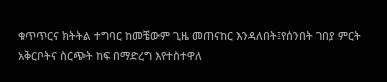ቁጥጥርና ክትትል ተግባር ከመቼውም ጊዜ መጠናከር እንዳለበት፤የሰንበት ገበያ ምርት አቅርቦትና ስርጭት ከፍ በማድረግ እየተስተዋለ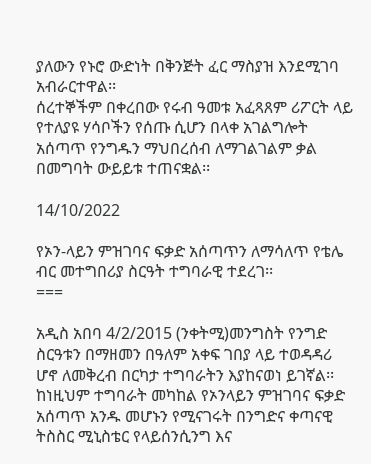ያለውን የኑሮ ውድነት በቅንጅት ፈር ማስያዝ እንደሚገባ አብራርተዋል፡፡
ሰረተኞችም በቀረበው የሩብ ዓመቱ አፈጻጸም ሪፖርት ላይ የተለያዩ ሃሳቦችን የሰጡ ሲሆን በላቀ አገልግሎት አሰጣጥ የንግዱን ማህበረሰብ ለማገልገልም ቃል በመግባት ውይይቱ ተጠናቋል፡፡

14/10/2022

የኦን-ላይን ምዝገባና ፍቃድ አሰጣጥን ለማሳለጥ የቴሌ ብር መተግበሪያ ስርዓት ተግባራዊ ተደረገ፡፡
===

አዲስ አበባ 4/2/2015 (ንቀትሚ)መንግስት የንግድ ስርዓቱን በማዘመን በዓለም አቀፍ ገበያ ላይ ተወዳዳሪ ሆኖ ለመቅረብ በርካታ ተግባራትን እያከናወነ ይገኛል፡፡ ከነዚህም ተግባራት መካከል የኦንላይን ምዝገባና ፍቃድ አሰጣጥ አንዱ መሆኑን የሚናገሩት በንግድና ቀጣናዊ ትስስር ሚኒስቴር የላይሰንሲንግ እና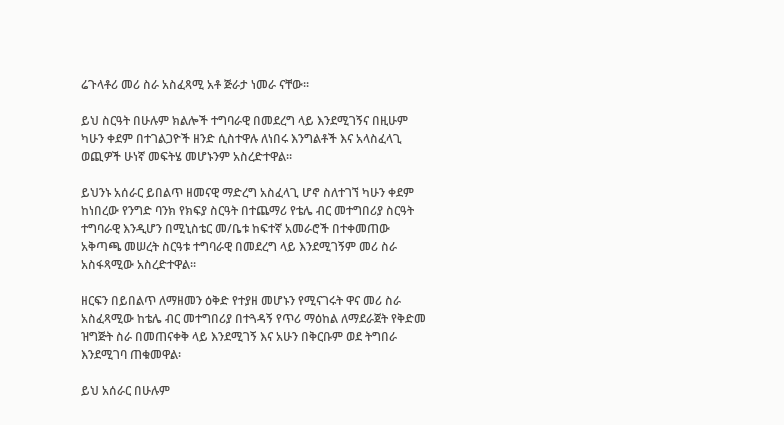ሬጉላቶሪ መሪ ስራ አስፈጻሚ አቶ ጅራታ ነመራ ናቸው፡፡

ይህ ስርዓት በሁሉም ክልሎች ተግባራዊ በመደረግ ላይ እንደሚገኝና በዚሁም ካሁን ቀደም በተገልጋዮች ዘንድ ሲስተዋሉ ለነበሩ እንግልቶች እና አላስፈላጊ ወጪዎች ሁነኛ መፍትሄ መሆኑንም አስረድተዋል፡፡

ይህንኑ አሰራር ይበልጥ ዘመናዊ ማድረግ አስፈላጊ ሆኖ ስለተገኘ ካሁን ቀደም ከነበረው የንግድ ባንክ የክፍያ ስርዓት በተጨማሪ የቴሌ ብር መተግበሪያ ስርዓት ተግባራዊ እንዲሆን በሚኒስቴር መ/ቤቱ ከፍተኛ አመራሮች በተቀመጠው አቅጣጫ መሠረት ስርዓቱ ተግባራዊ በመደረግ ላይ እንደሚገኝም መሪ ስራ አስፋጻሚው አስረድተዋል፡፡

ዘርፍን በይበልጥ ለማዘመን ዕቅድ የተያዘ መሆኑን የሚናገሩት ዋና መሪ ስራ አስፈጻሚው ከቴሌ ብር መተግበሪያ በተጓዳኝ የጥሪ ማዕከል ለማደራጀት የቅድመ ዝግጅት ስራ በመጠናቀቅ ላይ እንደሚገኝ እና አሁን በቅርቡም ወደ ትግበራ እንደሚገባ ጠቁመዋል፡

ይህ አሰራር በሁሉም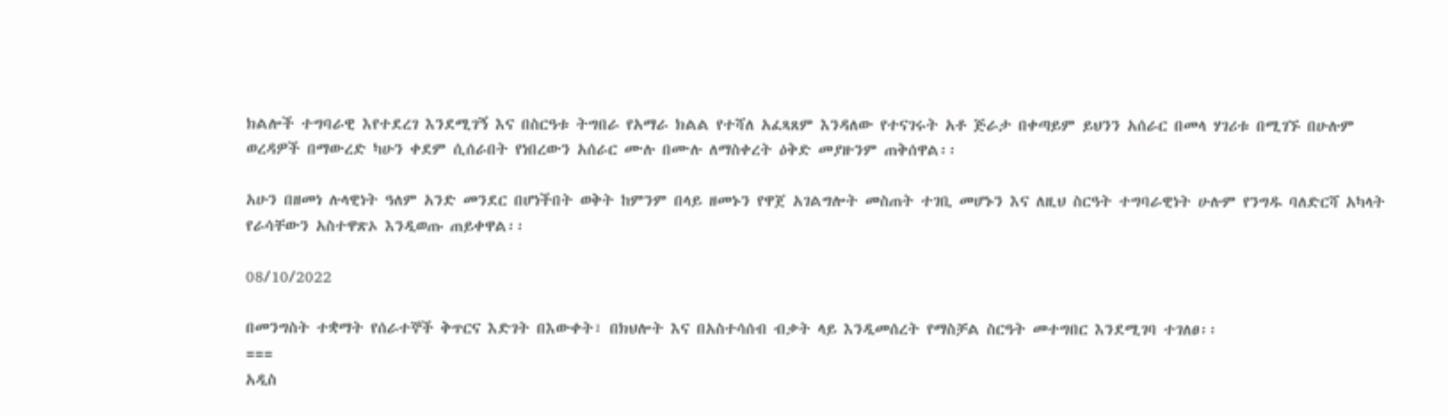ክልሎች ተግባራዊ እየተደረገ እንደሚገኝ እና በስርዓቱ ትግበራ የአማራ ክልል የተሻለ አፈጻጸም እንዳለው የተናገሩት አቶ ጅራታ በቀጣይም ይህንን አሰራር በመላ ሃገሪቱ በሚገኙ በሁሉም ወረዳዎች በማውረድ ካሁን ቀደም ሲሰራበት የነበረውን አሰራር ሙሉ በሙሉ ለማስቀረት ዕቅድ መያዙንም ጠቅሰዋል፡፡

አሁን በዘመነ ሉላዊነት ዓለም አንድ መንደር በሆነችበት ወቅት ከምንም በላይ ዘመኑን የዋጀ አገልግሎት መስጠት ተገቢ መሆኑን እና ለዚህ ስርዓት ተግባራዊነት ሁሉም የንግዱ ባለድርሻ አካላት የራሳቸውን አስተዋጽኦ እንዲወጡ ጠይቀዋል፡፡

08/10/2022

በመንግስት ተቋማት የሰራተኞች ቅጥርና እድገት በእውቀት፣ በክህሎት እና በአስተሳሰብ ብቃት ላይ እንዲመሰረት የማስቻል ስርዓት መተግበር እንደሚገባ ተገለፀ፡፡
===
አዲስ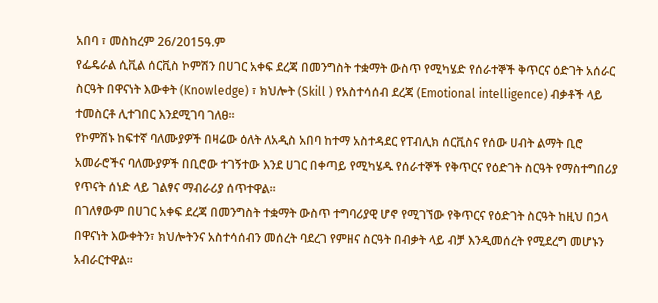አበባ ፣ መስከረም 26/2015ዓ.ም
የፌዴራል ሲቪል ሰርቪስ ኮምሽን በሀገር አቀፍ ደረጃ በመንግስት ተቋማት ውስጥ የሚካሄድ የሰራተኞች ቅጥርና ዕድገት አሰራር ስርዓት በዋናነት እውቀት (Knowledge) ፣ ክህሎት (Skill ) የአስተሳሰብ ደረጃ (Emotional intelligence) ብቃቶች ላይ ተመስርቶ ሊተገበር እንደሚገባ ገለፀ፡፡
የኮምሽኑ ከፍተኛ ባለሙያዎች በዛሬው ዕለት ለአዲስ አበባ ከተማ አስተዳደር የፐብሊክ ሰርቪስና የሰው ሀብት ልማት ቢሮ አመራሮችና ባለሙያዎች በቢሮው ተገኝተው እንደ ሀገር በቀጣይ የሚካሄዱ የሰራተኞች የቅጥርና የዕድገት ስርዓት የማስተግበሪያ የጥናት ሰነድ ላይ ገልፃና ማብራሪያ ሰጥተዋል፡፡
በገለፃውም በሀገር አቀፍ ደረጃ በመንግስት ተቋማት ውስጥ ተግባሪያዊ ሆኖ የሚገኘው የቅጥርና የዕድገት ስርዓት ከዚህ በኃላ በዋናነት እውቀትን፣ ክህሎትንና አስተሳሰብን መሰረት ባደረገ የምዘና ስርዓት በብቃት ላይ ብቻ እንዲመሰረት የሚደረግ መሆኑን አብራርተዋል፡፡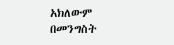አክለውም በመንግስት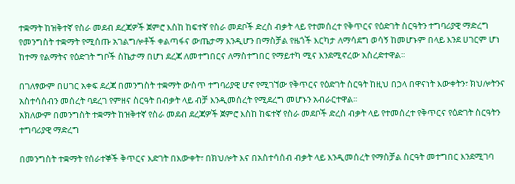ተቋማት ከዝቅተኛ የስራ መደብ ደረጃዎች ጀምሮ እስከ ከፍተኛ የስራ መደቦች ድረስ ብቃት ላይ የተመሰረተ የቅጥርና የዕድገት ስርዓትን ተግባሪያዊ ማድረግ የመንግስት ተቋማት የሚሰጡ አገልግሎቶች ቀልጣፋና ውጤታማ እንዲሆን በማስቻል የዜጎች እርካታ ለማሳደግ ወሳኝ ከመሆኑም በላይ እንደ ሀገርም ሆነ ከተማ የልማትና የዕድገት ግቦች ስኬታማ በሆነ ደረጃ ለመተግበርና ለማስተግበር የማይተካ ሚና እንደሚኖረው አስረድተዋል፡፡

በገለፃውም በሀገር አቀፍ ደረጃ በመንግስት ተቋማት ውስጥ ተግባሪያዊ ሆኖ የሚገኘው የቅጥርና የዕድገት ስርዓት ከዚህ በኃላ በዋናነት እውቀትን፣ ክህሎትንና አስተሳሰብን መሰረት ባደረገ የምዘና ስርዓት በብቃት ላይ ብቻ እንዲመሰረት የሚደረግ መሆኑን አብራርተዋል፡፡
አክለውም በመንግስት ተቋማት ከዝቅተኛ የስራ መደብ ደረጃዎች ጀምሮ እስከ ከፍተኛ የስራ መደቦች ድረስ ብቃት ላይ የተመሰረተ የቅጥርና የዕድገት ስርዓትን ተግባሪያዊ ማድረግ

በመንግስት ተቋማት የሰራተኞች ቅጥርና እድገት በእውቀት፣ በክህሎት እና በአስተሳሰብ ብቃት ላይ እንዲመሰረት የማስቻል ስርዓት መተግበር እንደሚገባ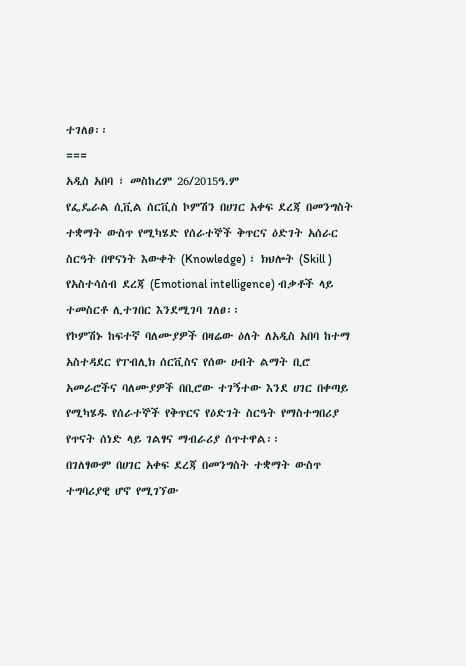ተገለፀ፡፡
===
አዲስ አበባ ፣ መስከረም 26/2015ዓ.ም
የፌዴራል ሲቪል ሰርቪስ ኮምሽን በሀገር አቀፍ ደረጃ በመንግስት ተቋማት ውስጥ የሚካሄድ የሰራተኞች ቅጥርና ዕድገት አሰራር ስርዓት በዋናነት እውቀት (Knowledge) ፣ ክህሎት (Skill ) የአስተሳሰብ ደረጃ (Emotional intelligence) ብቃቶች ላይ ተመስርቶ ሊተገበር እንደሚገባ ገለፀ፡፡
የኮምሽኑ ከፍተኛ ባለሙያዎች በዛሬው ዕለት ለአዲስ አበባ ከተማ አስተዳደር የፐብሊክ ሰርቪስና የሰው ሀብት ልማት ቢሮ አመራሮችና ባለሙያዎች በቢሮው ተገኝተው እንደ ሀገር በቀጣይ የሚካሄዱ የሰራተኞች የቅጥርና የዕድገት ስርዓት የማስተግበሪያ የጥናት ሰነድ ላይ ገልፃና ማብራሪያ ሰጥተዋል፡፡
በገለፃውም በሀገር አቀፍ ደረጃ በመንግስት ተቋማት ውስጥ ተግባሪያዊ ሆኖ የሚገኘው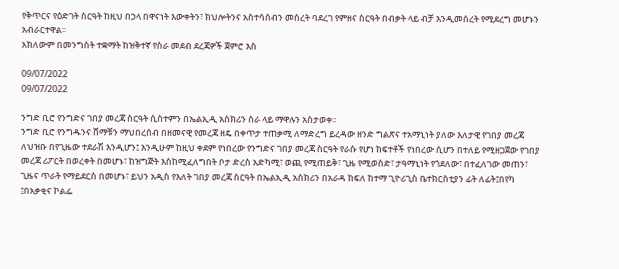የቅጥርና የዕድገት ስርዓት ከዚህ በኃላ በዋናነት እውቀትን፣ ክህሎትንና አስተሳሰብን መሰረት ባደረገ የምዘና ስርዓት በብቃት ላይ ብቻ እንዲመሰረት የሚደረግ መሆኑን አብራርተዋል፡፡
አክለውም በመንግስት ተቋማት ከዝቅተኛ የስራ መደብ ደረጃዎች ጀምሮ እስ

09/07/2022
09/07/2022

ንግድ ቢሮ የንግድና ገበያ መረጃ ስርዓት ሲስተምን በኤልኢዲ አስክሪን ስራ ላይ ማዋሉን አስታወቀ፡፡
ንግድ ቢሮ የንግዱንና ሸማቹን ማህበረሰብ በዘመናዊ የመረጃ ዘዴ በቀጥታ ተጠቃሚ ለማድረግ ይረዳው ዘንድ ግልጽና ተአማኒነት ያለው እለታዊ የገበያ መረጃ ለህዝቡ በየጊዜው ተደራሽ እንዲሆን፤ እንዲሁም ከዚህ ቀደም የነበረው የንግድና ገበያ መረጃ ስርዓት የራሱ የሆነ ክፍተቶች የነበረው ሲሆን በተለይ የሚዘጋጀው የገበያ መረጃ ሪፖርት በወረቀት በመሆኑ፣ ከዝግጅት እስከሚፈለግበት ቦታ ድረስ አድካሚ፣ ወጪ የሚጠይቅ፣ ጊዜ የሚወስድ፣ ታዓማኒነት የጎደለው፣ በተፈለገው መጠን፣ ጊዜና ጥራት የማይደርስ በመሆኑ፣ ይህን አዲስ የእለት ገበያ መረጃ ስርዓት በኤልኢዲ አስክሪን በአራዳ ክፍለ ከተማ ጊዮሪጊስ ቤተክርስቲያን ፊት ለፊት፤በየካ ፤በአቃቂና ኮልፌ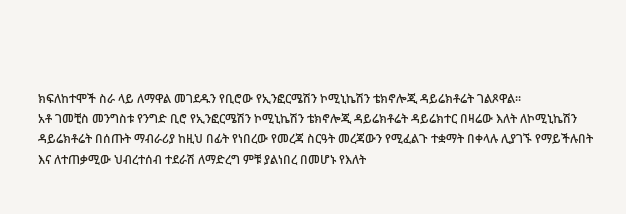ክፍለከተሞች ስራ ላይ ለማዋል መገደዱን የቢሮው የኢንፎርሜሽን ኮሚኒኬሽን ቴክኖሎጂ ዳይሬክቶሬት ገልጾዋል፡፡
አቶ ገመቺስ መንግስቱ የንግድ ቢሮ የኢንፎርሜሽን ኮሚኒኬሽን ቴክኖሎጂ ዳይሬክቶሬት ዳይሬክተር በዛሬው እለት ለኮሚኒኬሽን ዳይሬክቶሬት በሰጡት ማብራሪያ ከዚህ በፊት የነበረው የመረጃ ስርዓት መረጃውን የሚፈልጉ ተቋማት በቀላሉ ሊያገኙ የማይችሉበት እና ለተጠቃሚው ህብረተሰብ ተደራሽ ለማድረግ ምቹ ያልነበረ በመሆኑ የእለት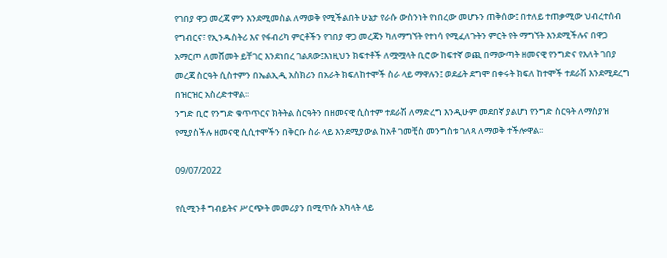የገበያ ዋጋ መረጃ ምን እንደሚመስል ለማወቅ የሚችልበት ሁኔታ የራሱ ውስንነት የነበረው መሆኑን ጠቅሰው፤ በተለይ ተጠቃሚው ህብረተሰብ የግብርና፣ የኢንዱስትሪ እና የፋብሪካ ምርቶችን የገበያ ዋጋ መረጃን ካለማግኘት የተነሳ የሚፈለጉትን ምርት የት ማግኘት እንደሚችሉና በዋጋ አማርጦ ለመሸመት ይቸገር እንደነበረ ገልጸው፤እነዚህን ክፍተቶች ለሟሟላት ቢሮው ከፍተኛ ወጪ በማውጣት ዘመናዊ የንግድና የእለት ገበያ መረጃ ስርዓት ሲስተምን በኤልኢዲ አስክሪን በአራት ክፍለከተሞች ስራ ላይ ማዋሉን፤ ወደፊት ደግሞ በቀሩት ክፍለ ከተሞች ተደራሽ እንደሚደረግ በዝርዝር አስረድተዋል፡፡
ንግድ ቢሮ የንግድ ቁጥጥርና ክትትል ስርዓትን በዘመናዊ ሲስተም ተደራሽ ለማድረግ እንዲሁም መደበኛ ያልሆነ የንግድ ስርዓት ለማስያዝ የሚያስችሉ ዘመናዊ ሲሲተሞችን በቅርቡ ስራ ላይ እንደሚያውል ከአቶ ገመቺስ መንግስቱ ገለጻ ለማወቅ ተችሎዋል፡፡

09/07/2022

የሲሚንቶ ግብይትና ሥርጭት መመሪያን በሚጥሱ አካላት ላይ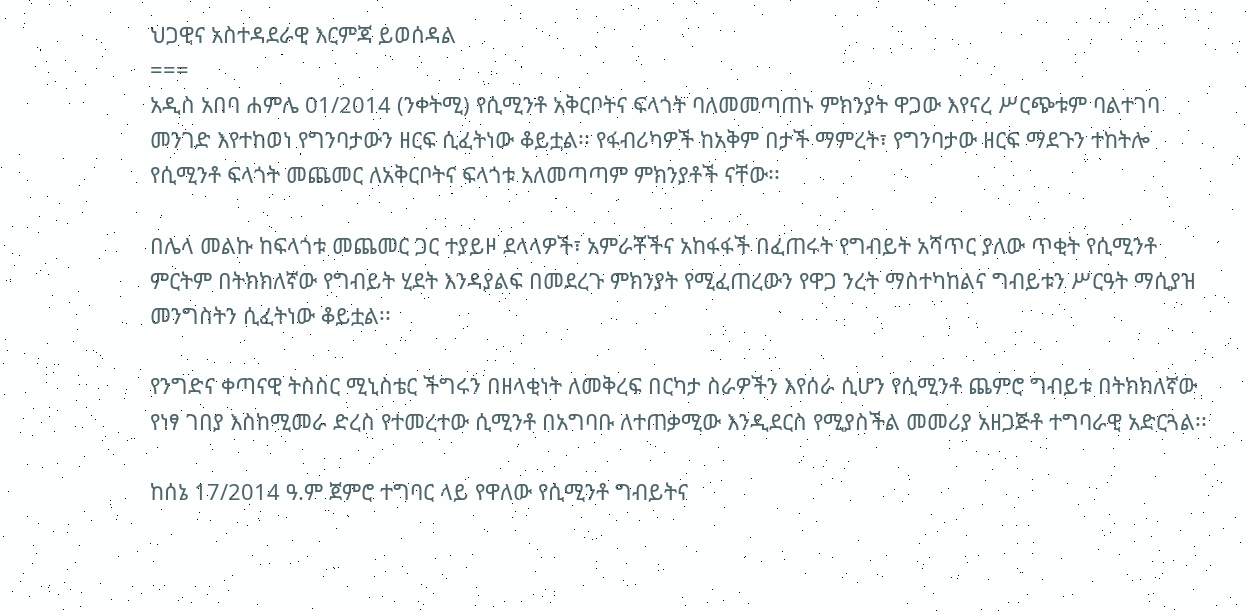ህጋዊና አስተዳደራዊ እርምጃ ይወሰዳል
===
አዲስ አበባ ሐምሌ 01/2014 (ንቀትሚ) የሲሚንቶ አቅርቦትና ፍላጎት ባለመመጣጠኑ ምክንያት ዋጋው እየናረ ሥርጭቱም ባልተገባ መንገድ እየተከወነ የግንባታውን ዘርፍ ሲፈትነው ቆይቷል፡፡ የፋብሪካዎች ከአቅም በታች ማምረት፣ የግንባታው ዘርፍ ማደጉን ተከትሎ የሲሚንቶ ፍላጎት መጨመር ለአቅርቦትና ፍላጎቱ አለመጣጣም ምክንያቶች ናቸው፡፡

በሌላ መልኩ ከፍላጎቱ መጨመር ጋር ተያይዞ ደላላዎች፣ አምራቾችና አከፋፋች በፈጠሩት የግብይት አሻጥር ያለው ጥቂት የሲሚንቶ ምርትም በትክክለኛው የግብይት ሂደት እንዳያልፍ በመደረጉ ምክንያት የሚፈጠረውን የዋጋ ንረት ማስተካከልና ግብይቱን ሥርዓት ማሲያዝ መንግስትን ሲፈትነው ቆይቷል፡፡

የንግድና ቀጣናዊ ትስስር ሚኒስቴር ችግሩን በዘላቂነት ለመቅረፍ በርካታ ስራዎችን እየሰራ ሲሆን የሲሚንቶ ጨምሮ ግብይቱ በትክክለኛው የነፃ ገበያ እስከሚመራ ድረስ የተመረተው ሲሚንቶ በአግባቡ ለተጠቃሚው እንዲደርስ የሚያስችል መመሪያ አዘጋጅቶ ተግባራዊ አድርጓል፡፡

ከሰኔ 17/2014 ዓ.ም ጀምሮ ተግባር ላይ የዋለው የሲሚንቶ ግብይትና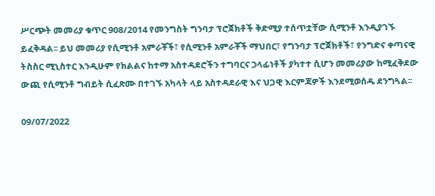ሥርጭት መመሪያ ቁጥር 908/2014 የመንግስት ግንባታ ፕሮጀክቶች ቅድሚያ ተሰጥቷቸው ሲሚንቶ እንዲያገኙ ይፈቅዳል፡፡ ይህ መመሪያ የሲሚንቶ አምራቾች፣ የሲሚንቶ አምራቾች ማህበር፣ የግንባታ ፕሮጀክቶች፣ የንግድና ቀጣናዊ ትስስር ሚኒስተር እንዲሁም የክልልና ከተማ አስተዳደሮችን ተግባርና ኃላፊነቶች ያካተተ ሲሆን መመሪያው ከሚፈቅደው ውጪ የሲሚንቶ ግብይት ሲፈጽሙ በተገኙ አካላት ላይ አስተዳደራዊ እና ህጋዊ እርምጃዎች እንደሚወሰዱ ደንግጓል፡፡

09/07/2022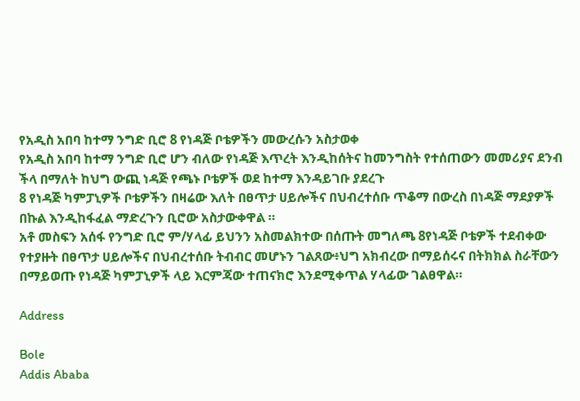የአዲስ አበባ ከተማ ንግድ ቢሮ 8 የነዳጅ ቦቴዎችን መውረሱን አስታወቀ
የአዲስ አበባ ከተማ ንግድ ቢሮ ሆን ብለው የነዳጅ እጥረት እንዲከሰትና ከመንግስት የተሰጠውን መመሪያና ደንብ ችላ በማለት ከህግ ውጪ ነዳጅ የጫኑ ቦቴዎች ወደ ከተማ እንዳይገቡ ያደረጉ
8 የነዳጅ ካምፓኒዎች ቦቴዎችን በዛሬው እለት በፀጥታ ሀይሎችና በህብረተሰቡ ጥቆማ በውረስ በነዳጅ ማደያዎች በኩል እንዲከፋፈል ማድረጉን ቢሮው አስታውቀዋል ።
አቶ መስፍን አሰፋ የንግድ ቢሮ ም/ሃላፊ ይህንን አስመልክተው በሰጡት መግለጫ 8የነዳጅ ቦቴዎች ተደብቀው የተያዙት በፀጥታ ሀይሎችና በህብረተሰቡ ትብብር መሆኑን ገልጸው፥ህግ አክብረው በማይሰሩና በትክክል ስራቸውን በማይወጡ የነዳጅ ካምፓኒዎች ላይ እርምጃው ተጠናክሮ እንደሚቀጥል ሃላፊው ገልፀዋል።

Address

Bole
Addis Ababa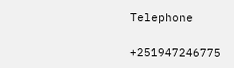Telephone

+251947246775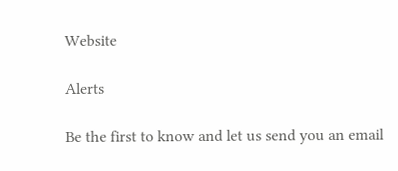Website

Alerts

Be the first to know and let us send you an email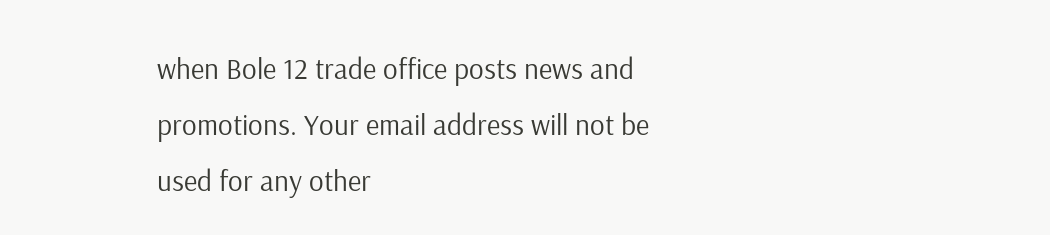when Bole 12 trade office posts news and promotions. Your email address will not be used for any other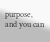purpose, and you can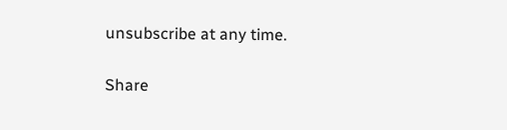unsubscribe at any time.

Share